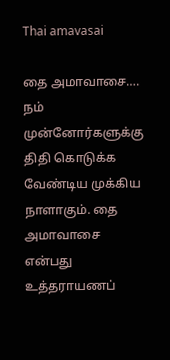Thai amavasai

தை அமாவாசை…. நம் முன்னோர்களுக்கு திதி கொடுக்க வேண்டிய முக்கிய நாளாகும். தை அமாவாசை என்பது உத்தராயணப்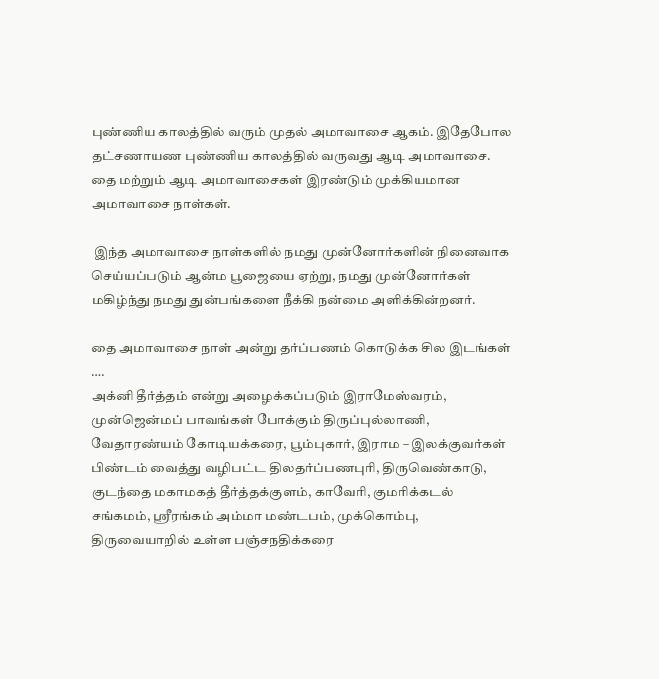புண்ணிய காலத்தில் வரும் முதல் அமாவாசை ஆகம். இதேபோல தட்சணாயண புண்ணிய காலத்தில் வருவது ஆடி அமாவாசை. தை மற்றும் ஆடி அமாவாசைகள் இரண்டும் முக்கியமான அமாவாசை நாள்கள்.

 இந்த அமாவாசை நாள்களில் நமது முன்னோர்களின் நினைவாக செய்யப்படும் ஆன்ம பூஜையை ஏற்று, நமது முன்னோர்கள் மகிழ்ந்து நமது துன்பங்களை நீக்கி நன்மை அளிக்கின்றனர்.

தை அமாவாசை நாள் அன்று தர்ப்பணம் கொடுக்க சில இடங்கள் ….
அக்னி தீர்த்தம் என்று அழைக்கப்படும் இராமேஸ்வரம், முன்ஜென்மப் பாவங்கள் போக்கும் திருப்புல்லாணி, வேதாரண்யம் கோடியக்கரை, பூம்புகார், இராம – இலக்குவர்கள் பிண்டம் வைத்து வழிபட்ட திலதர்ப்பணபுரி, திருவெண்காடு, குடந்தை மகாமகத் தீர்த்தக்குளம், காவேரி, குமரிக்கடல் சங்கமம், ஸ்ரீரங்கம் அம்மா மண்டபம், முக்கொம்பு, திருவையாறில் உள்ள பஞ்சநதிக்கரை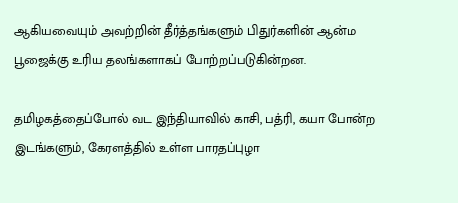ஆகியவையும் அவற்றின் தீர்த்தங்களும் பிதுர்களின் ஆன்ம பூஜைக்கு உரிய தலங்களாகப் போற்றப்படுகின்றன.

தமிழகத்தைப்போல் வட இந்தியாவில் காசி, பத்ரி, கயா போன்ற இடங்களும், கேரளத்தில் உள்ள பாரதப்புழா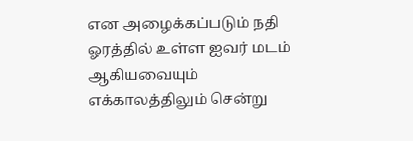என அழைக்கப்படும் நதி ஓரத்தில் உள்ள ஐவர் மடம் ஆகியவையும் எக்காலத்திலும் சென்று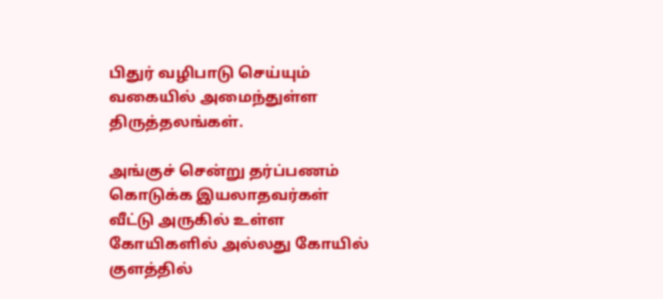பிதுர் வழிபாடு செய்யும் வகையில் அமைந்துள்ள திருத்தலங்கள்.

அங்குச் சென்று தர்ப்பணம் கொடுக்க இயலாதவர்கள் வீட்டு அருகில் உள்ள கோயிகளில் அல்லது கோயில் குளத்தில்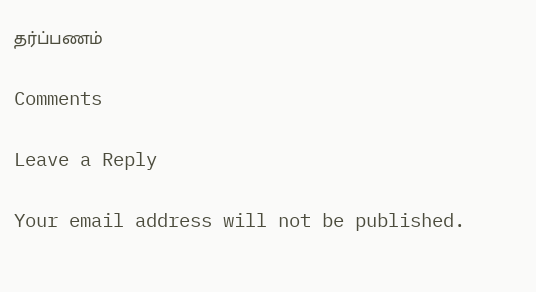தர்ப்பணம்

Comments

Leave a Reply

Your email address will not be published.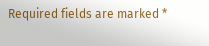Required fields are marked *